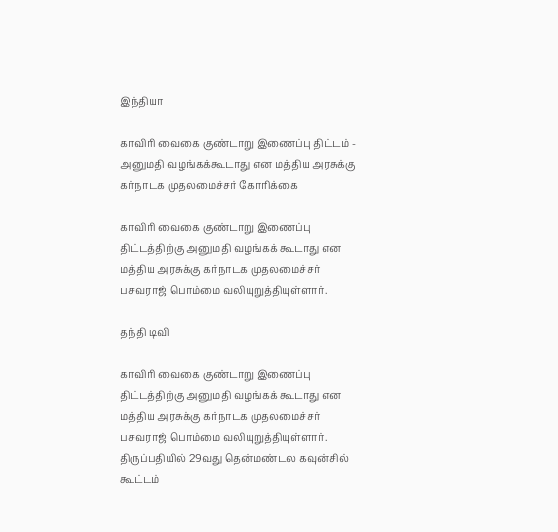இந்தியா

காவிரி வைகை குண்டாறு இணைப்பு திட்டம் - அனுமதி வழங்கக்கூடாது என மத்திய அரசுக்கு கர்நாடக முதலமைச்சர் கோரிக்கை

காவிரி வைகை குண்டாறு இணைப்பு திட்டத்திற்கு அனுமதி வழங்கக் கூடாது என மத்திய அரசுக்கு கர்நாடக முதலமைச்சர் பசவராஜ் பொம்மை வலியுறுத்தியுள்ளார்.

தந்தி டிவி

காவிரி வைகை குண்டாறு இணைப்பு திட்டத்திற்கு அனுமதி வழங்கக் கூடாது என மத்திய அரசுக்கு கர்நாடக முதலமைச்சர் பசவராஜ் பொம்மை வலியுறுத்தியுள்ளார். திருப்பதியில் 29வது தென்மண்டல கவுன்சில் கூட்டம்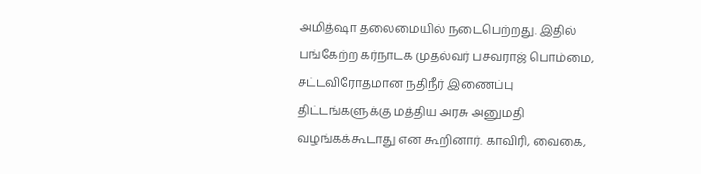அமித்ஷா தலைமையில் நடைபெற்றது. இதில் பங்கேற்ற கர்நாடக முதல்வர் பசவராஜ் பொம்மை, சட்டவிரோதமான நதிநீர் இணைப்பு திட்டங்களுக்கு மத்திய அரசு அனுமதி வழங்கக்கூடாது என கூறினார். காவிரி, வைகை,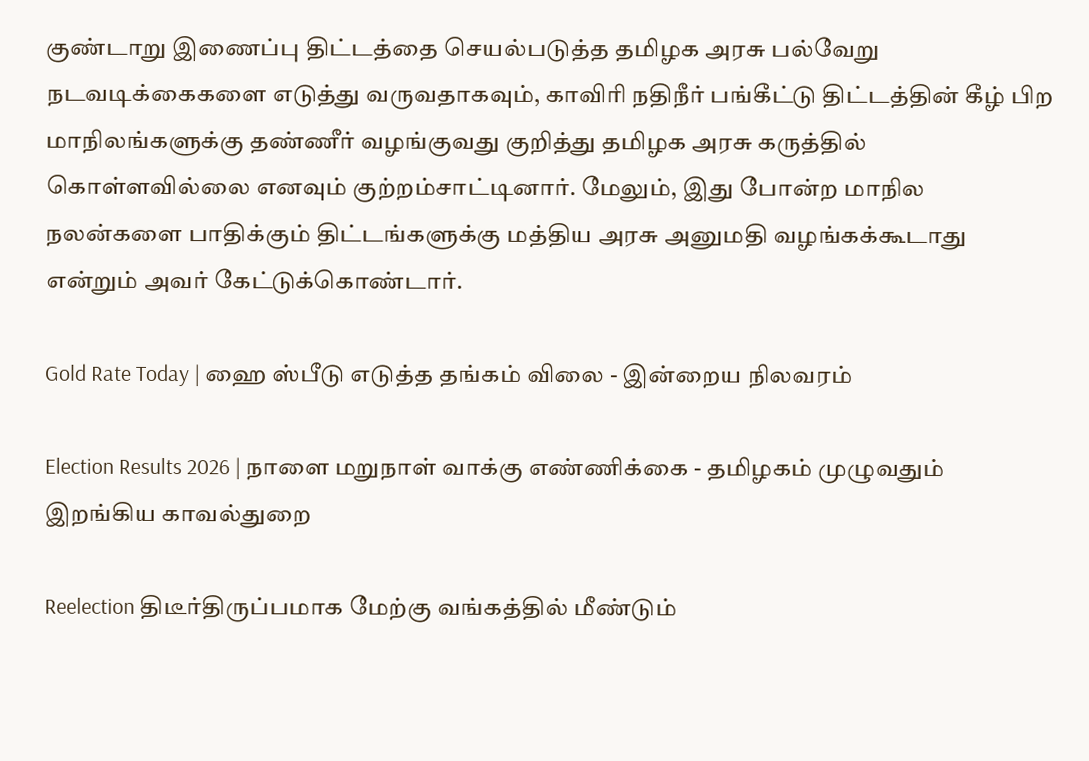குண்டாறு இணைப்பு திட்டத்தை செயல்படுத்த தமிழக அரசு பல்வேறு நடவடிக்கைகளை எடுத்து வருவதாகவும், காவிரி நதிநீர் பங்கீட்டு திட்டத்தின் கீழ் பிற மாநிலங்களுக்கு தண்ணீர் வழங்குவது குறித்து தமிழக அரசு கருத்தில் கொள்ளவில்லை எனவும் குற்றம்சாட்டினார். மேலும், இது போன்ற மாநில நலன்களை பாதிக்கும் திட்டங்களுக்கு மத்திய அரசு அனுமதி வழங்கக்கூடாது என்றும் அவர் கேட்டுக்கொண்டார்.

Gold Rate Today | ஹை ஸ்பீடு எடுத்த தங்கம் விலை - இன்றைய நிலவரம்

Election Results 2026 | நாளை மறுநாள் வாக்கு எண்ணிக்கை - தமிழகம் முழுவதும் இறங்கிய காவல்துறை

Reelection திடீர்திருப்பமாக மேற்கு வங்கத்தில் மீண்டும்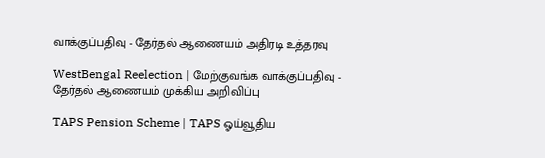வாக்குப்பதிவு - தேர்தல் ஆணையம் அதிரடி உத்தரவு

WestBengal Reelection | மேற்குவங்க வாக்குப்பதிவு - தேர்தல் ஆணையம் முக்கிய அறிவிப்பு

TAPS Pension Scheme | TAPS ஓய்வூதிய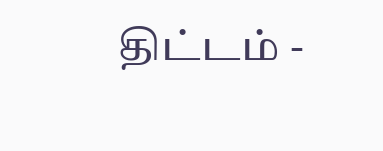திட்டம் -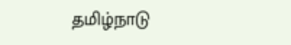தமிழ்நாடு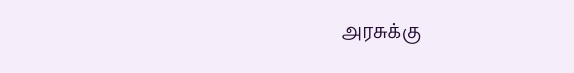அரசுக்கு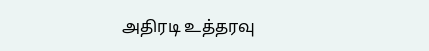அதிரடி உத்தரவு